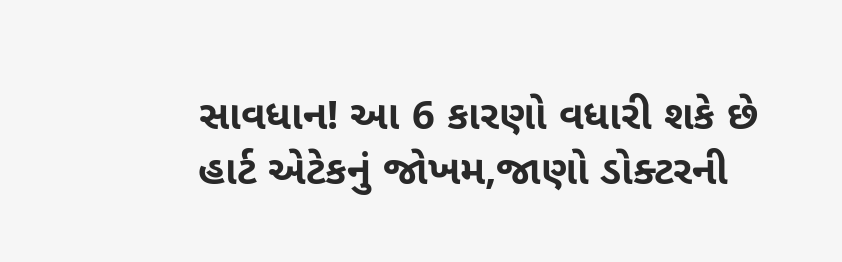સાવધાન! આ 6 કારણો વધારી શકે છે હાર્ટ એટેકનું જોખમ,જાણો ડોક્ટરની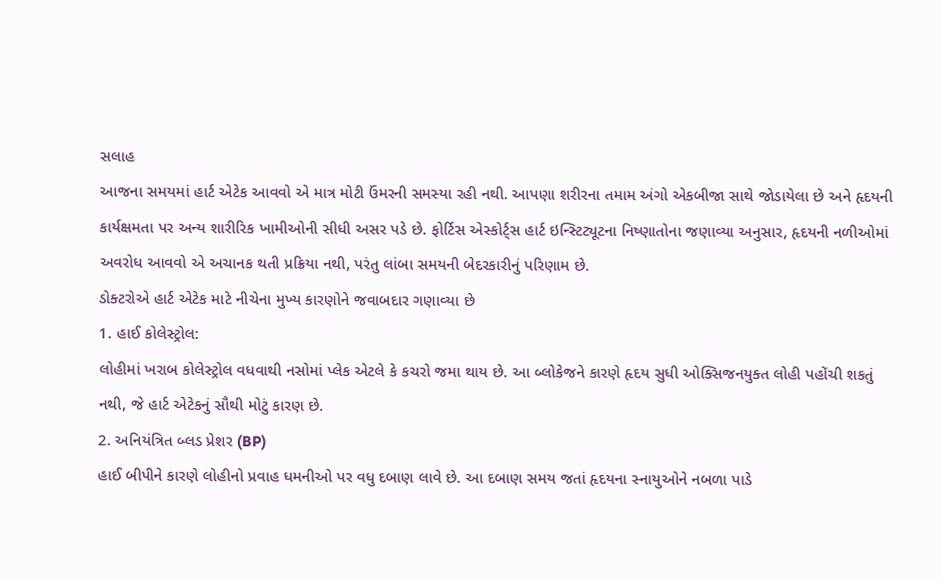સલાહ
આજના સમયમાં હાર્ટ એટેક આવવો એ માત્ર મોટી ઉંમરની સમસ્યા રહી નથી. આપણા શરીરના તમામ અંગો એકબીજા સાથે જોડાયેલા છે અને હૃદયની કાર્યક્ષમતા પર અન્ય શારીરિક ખામીઓની સીધી અસર પડે છે. ફોર્ટિસ એસ્કોર્ટ્સ હાર્ટ ઇન્સ્ટિટ્યૂટના નિષ્ણાતોના જણાવ્યા અનુસાર, હૃદયની નળીઓમાં અવરોધ આવવો એ અચાનક થતી પ્રક્રિયા નથી, પરંતુ લાંબા સમયની બેદરકારીનું પરિણામ છે.
ડોક્ટરોએ હાર્ટ એટેક માટે નીચેના મુખ્ય કારણોને જવાબદાર ગણાવ્યા છે
1. હાઈ કોલેસ્ટ્રોલ:
લોહીમાં ખરાબ કોલેસ્ટ્રોલ વધવાથી નસોમાં પ્લેક એટલે કે કચરો જમા થાય છે. આ બ્લોકેજને કારણે હૃદય સુધી ઓક્સિજનયુક્ત લોહી પહોંચી શકતું નથી, જે હાર્ટ એટેકનું સૌથી મોટું કારણ છે.
2. અનિયંત્રિત બ્લડ પ્રેશર (BP)
હાઈ બીપીને કારણે લોહીનો પ્રવાહ ધમનીઓ પર વધુ દબાણ લાવે છે. આ દબાણ સમય જતાં હૃદયના સ્નાયુઓને નબળા પાડે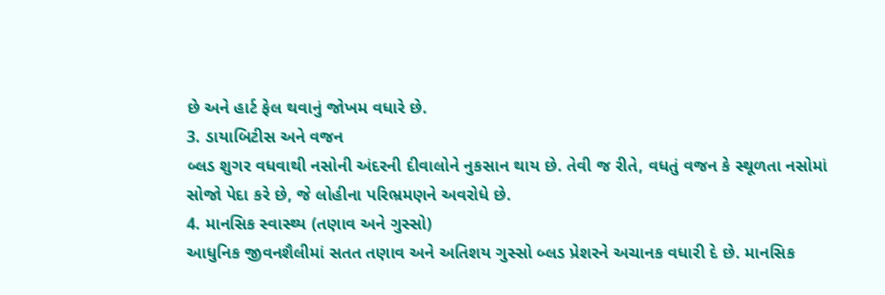છે અને હાર્ટ ફેલ થવાનું જોખમ વધારે છે.
3. ડાયાબિટીસ અને વજન
બ્લડ શુગર વધવાથી નસોની અંદરની દીવાલોને નુકસાન થાય છે. તેવી જ રીતે, વધતું વજન કે સ્થૂળતા નસોમાં સોજો પેદા કરે છે, જે લોહીના પરિભ્રમણને અવરોધે છે.
4. માનસિક સ્વાસ્થ્ય (તણાવ અને ગુસ્સો)
આધુનિક જીવનશૈલીમાં સતત તણાવ અને અતિશય ગુસ્સો બ્લડ પ્રેશરને અચાનક વધારી દે છે. માનસિક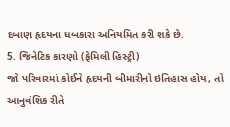દબાણ હૃદયના ધબકારા અનિયમિત કરી શકે છે.
5. જિનેટિક કારણો (ફેમિલી હિસ્ટ્રી)
જો પરિવારમાં કોઈને હૃદયની બીમારીનો ઇતિહાસ હોય, તો આનુવંશિક રીતે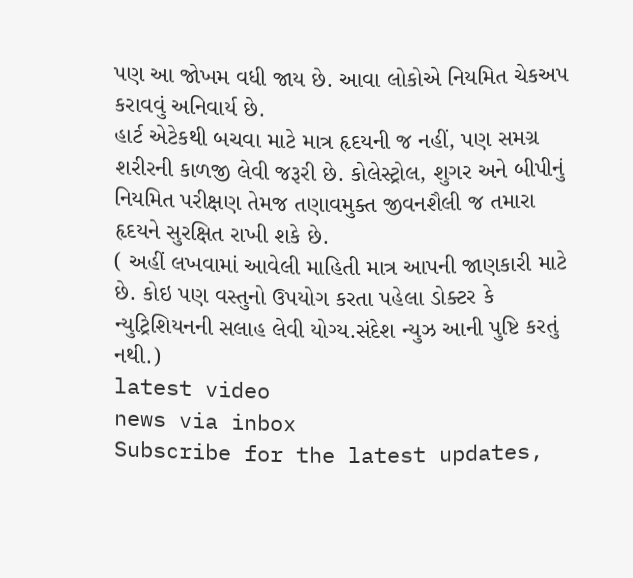પણ આ જોખમ વધી જાય છે. આવા લોકોએ નિયમિત ચેકઅપ કરાવવું અનિવાર્ય છે.
હાર્ટ એટેકથી બચવા માટે માત્ર હૃદયની જ નહીં, પણ સમગ્ર શરીરની કાળજી લેવી જરૂરી છે. કોલેસ્ટ્રોલ, શુગર અને બીપીનું નિયમિત પરીક્ષણ તેમજ તણાવમુક્ત જીવનશૈલી જ તમારા હૃદયને સુરક્ષિત રાખી શકે છે.
( અહીં લખવામાં આવેલી માહિતી માત્ર આપની જાણકારી માટે છે. કોઇ પણ વસ્તુનો ઉપયોગ કરતા પહેલા ડોક્ટર કે ન્યુટ્રિશિયનની સલાહ લેવી યોગ્ય.સંદેશ ન્યુઝ આની પુષ્ટિ કરતું નથી.)
latest video
news via inbox
Subscribe for the latest updates,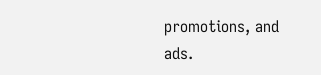promotions, and ads.